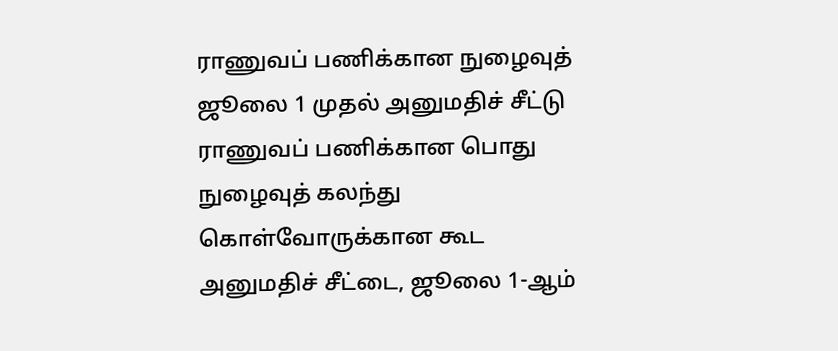ராணுவப் பணிக்கான நுழைவுத் ஜூலை 1 முதல் அனுமதிச் சீட்டு
ராணுவப் பணிக்கான பொது நுழைவுத் கலந்து கொள்வோருக்கான கூட அனுமதிச் சீட்டை, ஜூலை 1-ஆம்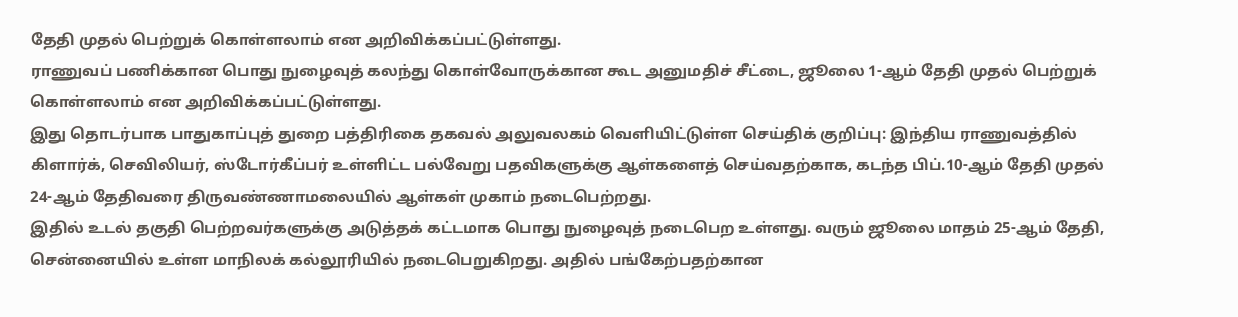தேதி முதல் பெற்றுக் கொள்ளலாம் என அறிவிக்கப்பட்டுள்ளது.
ராணுவப் பணிக்கான பொது நுழைவுத் கலந்து கொள்வோருக்கான கூட அனுமதிச் சீட்டை, ஜூலை 1-ஆம் தேதி முதல் பெற்றுக் கொள்ளலாம் என அறிவிக்கப்பட்டுள்ளது.
இது தொடர்பாக பாதுகாப்புத் துறை பத்திரிகை தகவல் அலுவலகம் வெளியிட்டுள்ள செய்திக் குறிப்பு: இந்திய ராணுவத்தில் கிளார்க், செவிலியர், ஸ்டோர்கீப்பர் உள்ளிட்ட பல்வேறு பதவிகளுக்கு ஆள்களைத் செய்வதற்காக, கடந்த பிப்.10-ஆம் தேதி முதல் 24-ஆம் தேதிவரை திருவண்ணாமலையில் ஆள்கள் முகாம் நடைபெற்றது.
இதில் உடல் தகுதி பெற்றவர்களுக்கு அடுத்தக் கட்டமாக பொது நுழைவுத் நடைபெற உள்ளது. வரும் ஜூலை மாதம் 25-ஆம் தேதி, சென்னையில் உள்ள மாநிலக் கல்லூரியில் நடைபெறுகிறது. அதில் பங்கேற்பதற்கான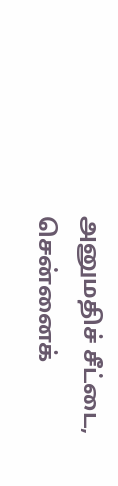அனுமதிச் சீட்டை, சென்னைக்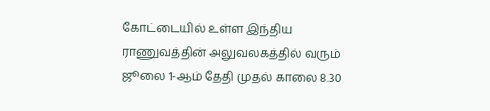கோட்டையில் உள்ள இந்திய ராணுவத்தின் அலுவலகத்தில் வரும் ஜூலை 1-ஆம் தேதி முதல் காலை 8.30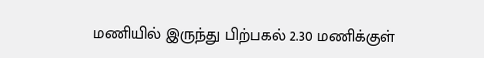மணியில் இருந்து பிற்பகல் 2.30 மணிக்குள்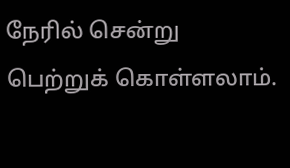நேரில் சென்று பெற்றுக் கொள்ளலாம்.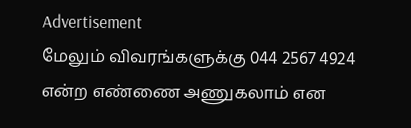Advertisement
மேலும் விவரங்களுக்கு 044 2567 4924 என்ற எண்ணை அணுகலாம் என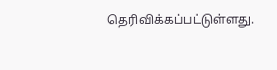தெரிவிக்கப்பட்டுள்ளது.